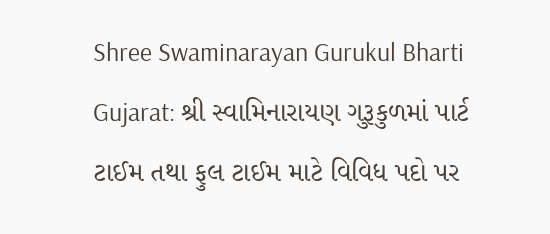Shree Swaminarayan Gurukul Bharti Gujarat: શ્રી સ્વામિનારાયણ ગુરૂકુળમાં પાર્ટ ટાઈમ તથા ફુલ ટાઈમ માટે વિવિધ પદો પર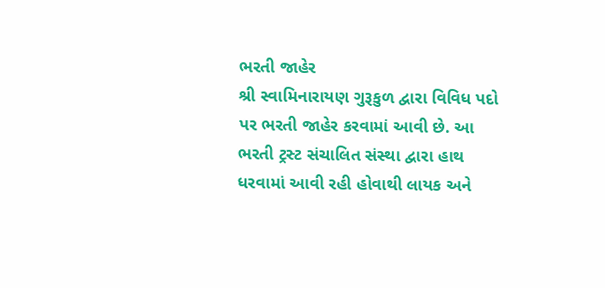ભરતી જાહેર
શ્રી સ્વામિનારાયણ ગુરૂકુળ દ્વારા વિવિધ પદો પર ભરતી જાહેર કરવામાં આવી છે. આ ભરતી ટ્રસ્ટ સંચાલિત સંસ્થા દ્વારા હાથ ધરવામાં આવી રહી હોવાથી લાયક અને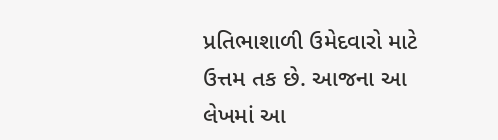પ્રતિભાશાળી ઉમેદવારો માટે ઉત્તમ તક છે. આજના આ લેખમાં આ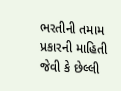ભરતીની તમામ પ્રકારની માહિતી જેવી કે છેલ્લી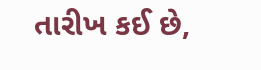તારીખ કઈ છે,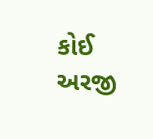કોઈ અરજી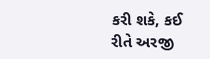કરી શકે, કઈ રીતે અરજી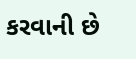કરવાની છે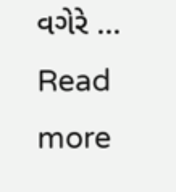વગેરે … Read more